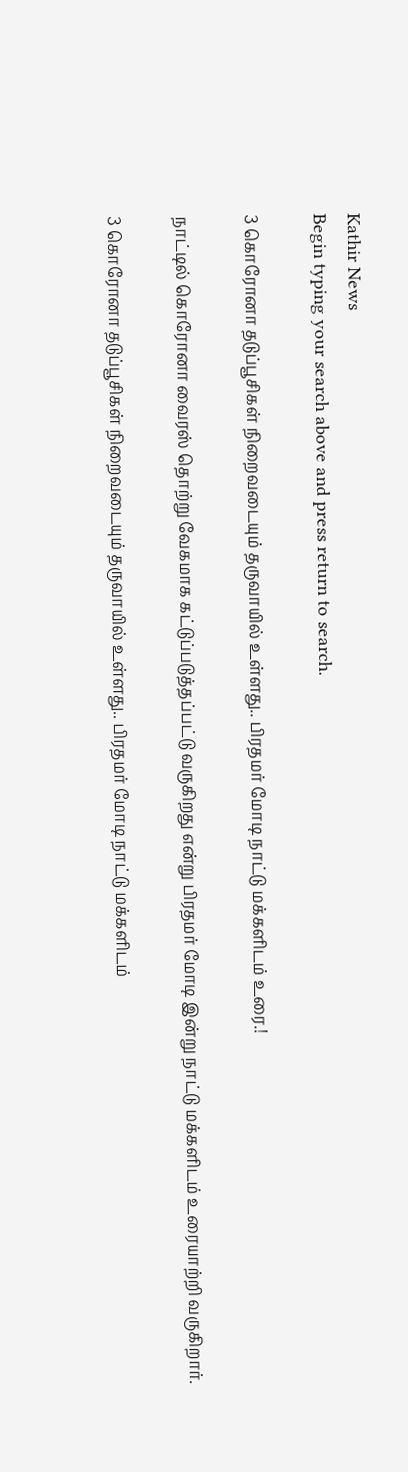Kathir News
Begin typing your search above and press return to search.

3 கொரோனா தடுப்பூசிகள் நிறைவடையும் தருவாயில் உள்ளது.. பிரதமர் மோடி நாட்டு மக்களிடம் உரை.!

நாட்டில் கொரோனா வைரஸ் தொற்று வேகமாக கட்டுப்படுத்தப்பட்டு வருகிறது என்று பிரதமர் மோடி இன்று நாட்டு மக்களிடம் உரையாற்றி வருகிறார்.

3 கொரோனா தடுப்பூசிகள் நிறைவடையும் தருவாயில் உள்ளது.. பிரதமர் மோடி நாட்டு மக்களிடம்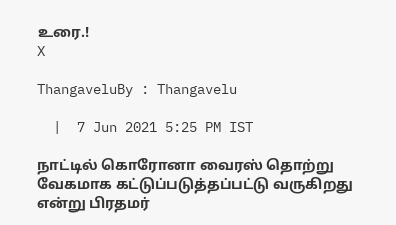உரை.!
X

ThangaveluBy : Thangavelu

  |  7 Jun 2021 5:25 PM IST

நாட்டில் கொரோனா வைரஸ் தொற்று வேகமாக கட்டுப்படுத்தப்பட்டு வருகிறது என்று பிரதமர்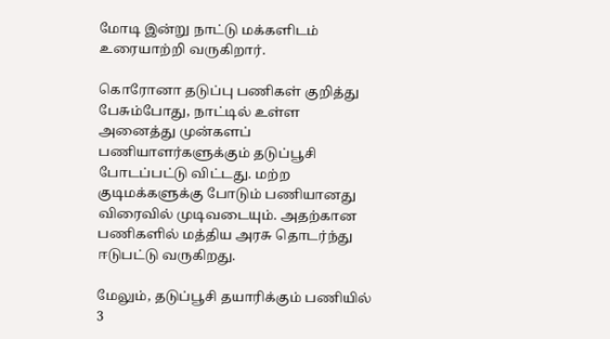மோடி இன்று நாட்டு மக்களிடம் உரையாற்றி வருகிறார்.

கொரோனா தடுப்பு பணிகள் குறித்து பேசும்போது, நாட்டில் உள்ள அனைத்து முன்களப் பணியாளர்களுக்கும் தடுப்பூசி போடப்பட்டு விட்டது. மற்ற குடிமக்களுக்கு போடும் பணியானது விரைவில் முடிவடையும். அதற்கான பணிகளில் மத்திய அரசு தொடர்ந்து ஈடுபட்டு வருகிறது.

மேலும், தடுப்பூசி தயாரிக்கும் பணியில் 3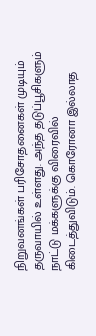நிறுவனங்கள் பரிசோதனைகள் முடியும் தருவாயில் உள்ளது. அந்த தடுப்பூசிகளும் நாட்டு மக்களுக்கு விரைவில் கிடைத்துவிடும். கொரோனா இல்லாத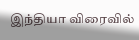இந்தியா விரைவில்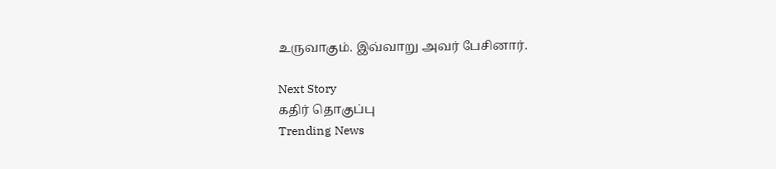உருவாகும். இவ்வாறு அவர் பேசினார்.

Next Story
கதிர் தொகுப்பு
Trending News